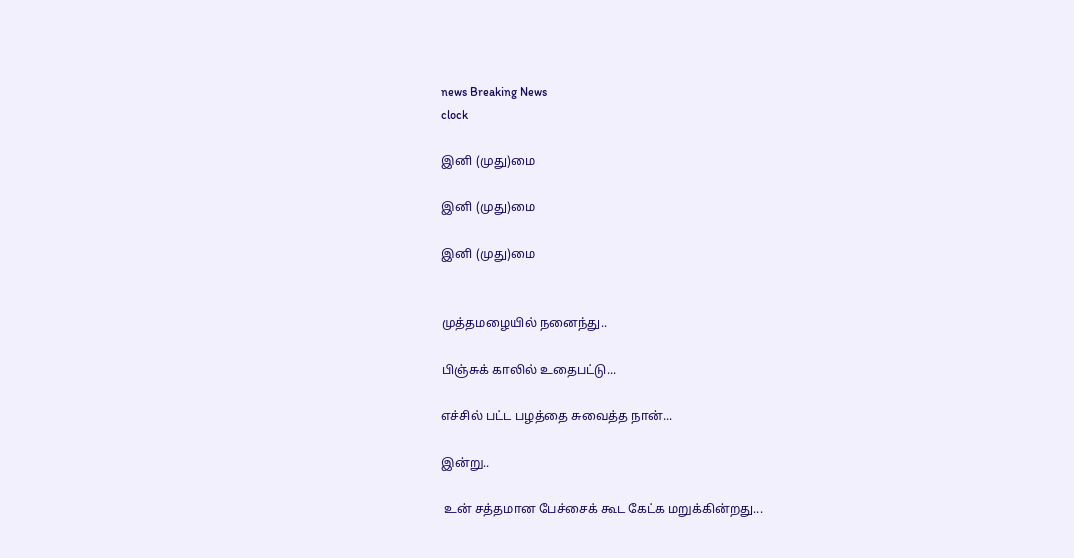news Breaking News
clock

இனி (முது)மை

இனி (முது)மை

இனி (முது)மை


முத்தமழையில் நனைந்து..

பிஞ்சுக் காலில் உதைபட்டு...

எச்சில் பட்ட பழத்தை சுவைத்த நான்...

இன்று..

 உன் சத்தமான பேச்சைக் கூட கேட்க மறுக்கின்றது...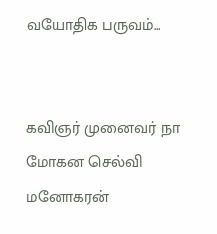வயோதிக பருவம்...


கவிஞர் முனைவர் நா மோகன செல்வி மனோகரன்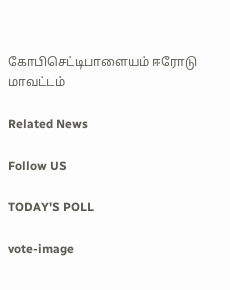கோபிசெட்டிபாளையம் ஈரோடு மாவட்டம்

Related News

Follow US

TODAY'S POLL

vote-image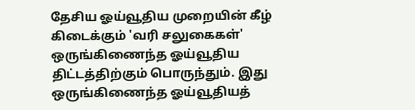தேசிய ஓய்வூதிய முறையின் கீழ் கிடைக்கும் 'வரி சலுகைகள்' ஒருங்கிணைந்த ஓய்வூதிய திட்டத்திற்கும் பொருந்தும். இது ஒருங்கிணைந்த ஓய்வூதியத்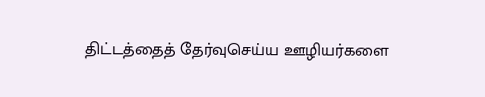திட்டத்தைத் தேர்வுசெய்ய ஊழியர்களை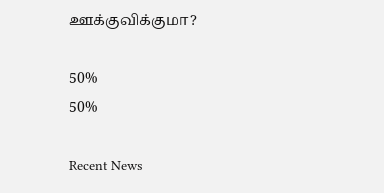ஊக்குவிக்குமா?

50%
50%

Recent News